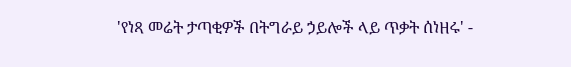'የነጻ መሬት ታጣቂዎች በትግራይ ኃይሎች ላይ ጥቃት ሰነዘሩ' -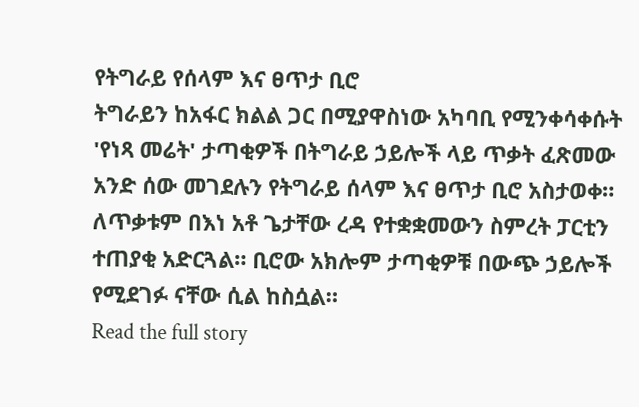የትግራይ የሰላም እና ፀጥታ ቢሮ
ትግራይን ከአፋር ክልል ጋር በሚያዋስነው አካባቢ የሚንቀሳቀሱት 'የነጻ መሬት' ታጣቂዎች በትግራይ ኃይሎች ላይ ጥቃት ፈጽመው አንድ ሰው መገደሉን የትግራይ ሰላም እና ፀጥታ ቢሮ አስታወቀ። ለጥቃቱም በእነ አቶ ጌታቸው ረዳ የተቋቋመውን ስምረት ፓርቲን ተጠያቂ አድርጓል። ቢሮው አክሎም ታጣቂዎቹ በውጭ ኃይሎች የሚደገፉ ናቸው ሲል ከስሷል።
Read the full story